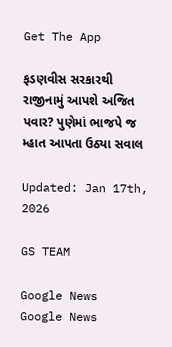Get The App

ફડણવીસ સરકારથી રાજીનામું આપશે અજિત પવાર? પુણેમાં ભાજપે જ મ્હાત આપતા ઉઠ્યા સવાલ

Updated: Jan 17th, 2026

GS TEAM

Google News
Google News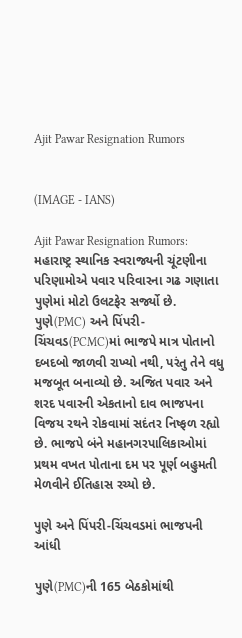Ajit Pawar Resignation Rumors


(IMAGE - IANS)

Ajit Pawar Resignation Rumors: મહારાષ્ટ્ર સ્થાનિક સ્વરાજ્યની ચૂંટણીના પરિણામોએ પવાર પરિવારના ગઢ ગણાતા પુણેમાં મોટો ઉલટફેર સર્જ્યો છે. પુણે(PMC) અને પિંપરી-ચિંચવડ(PCMC)માં ભાજપે માત્ર પોતાનો દબદબો જાળવી રાખ્યો નથી, પરંતુ તેને વધુ મજબૂત બનાવ્યો છે. અજિત પવાર અને શરદ પવારની એકતાનો દાવ ભાજપના વિજય રથને રોકવામાં સદંતર નિષ્ફળ રહ્યો છે. ભાજપે બંને મહાનગરપાલિકાઓમાં પ્રથમ વખત પોતાના દમ પર પૂર્ણ બહુમતી મેળવીને ઈતિહાસ રચ્યો છે.

પુણે અને પિંપરી-ચિંચવડમાં ભાજપની આંધી

પુણે(PMC)ની 165 બેઠકોમાંથી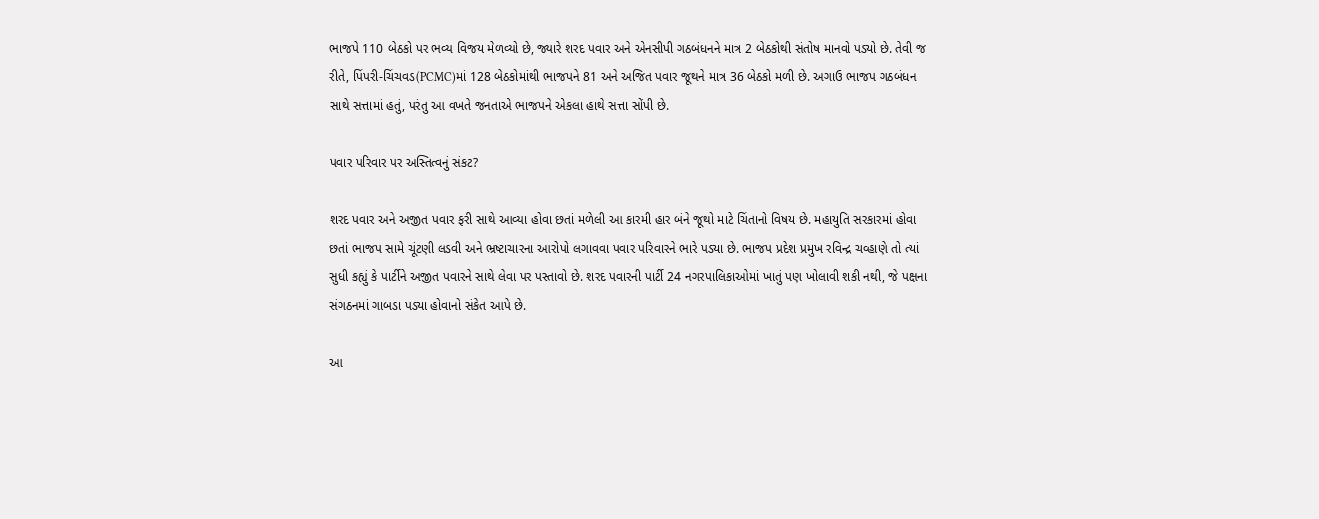ભાજપે 110 બેઠકો પર ભવ્ય વિજય મેળવ્યો છે, જ્યારે શરદ પવાર અને એનસીપી ગઠબંધનને માત્ર 2 બેઠકોથી સંતોષ માનવો પડ્યો છે. તેવી જ રીતે, પિંપરી-ચિંચવડ(PCMC)માં 128 બેઠકોમાંથી ભાજપને 81 અને અજિત પવાર જૂથને માત્ર 36 બેઠકો મળી છે. અગાઉ ભાજપ ગઠબંધન સાથે સત્તામાં હતું, પરંતુ આ વખતે જનતાએ ભાજપને એકલા હાથે સત્તા સોંપી છે.

પવાર પરિવાર પર અસ્તિત્વનું સંકટ?

શરદ પવાર અને અજીત પવાર ફરી સાથે આવ્યા હોવા છતાં મળેલી આ કારમી હાર બંને જૂથો માટે ચિંતાનો વિષય છે. મહાયુતિ સરકારમાં હોવા છતાં ભાજપ સામે ચૂંટણી લડવી અને ભ્રષ્ટાચારના આરોપો લગાવવા પવાર પરિવારને ભારે પડ્યા છે. ભાજપ પ્રદેશ પ્રમુખ રવિન્દ્ર ચવ્હાણે તો ત્યાં સુધી કહ્યું કે પાર્ટીને અજીત પવારને સાથે લેવા પર પસ્તાવો છે. શરદ પવારની પાર્ટી 24 નગરપાલિકાઓમાં ખાતું પણ ખોલાવી શકી નથી, જે પક્ષના સંગઠનમાં ગાબડા પડ્યા હોવાનો સંકેત આપે છે.

આ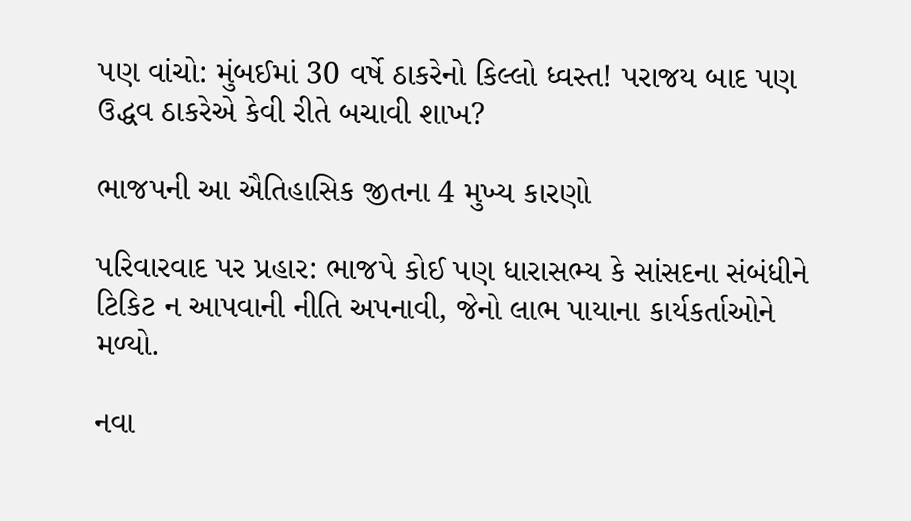પણ વાંચો: મુંબઈમાં 30 વર્ષે ઠાકરેનો કિલ્લો ધ્વસ્ત! પરાજય બાદ પણ ઉદ્ધવ ઠાકરેએ કેવી રીતે બચાવી શાખ?

ભાજપની આ ઐતિહાસિક જીતના 4 મુખ્ય કારણો

પરિવારવાદ પર પ્રહાર: ભાજપે કોઈ પણ ધારાસભ્ય કે સાંસદના સંબંધીને ટિકિટ ન આપવાની નીતિ અપનાવી, જેનો લાભ પાયાના કાર્યકર્તાઓને મળ્યો.

નવા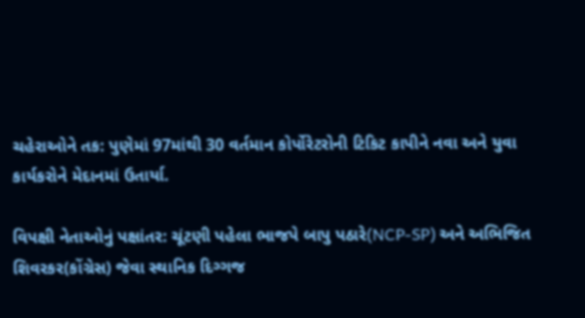ચહેરાઓને તક: પુણેમાં 97માંથી 30 વર્તમાન કોર્પોરેટરોની ટિકિટ કાપીને નવા અને યુવા કાર્યકરોને મેદાનમાં ઉતાર્યા.

વિપક્ષી નેતાઓનું પક્ષાંતર: ચૂંટણી પહેલા ભાજપે બાપુ પઠારે(NCP-SP) અને અભિજિત શિવરકર(કોંગ્રેસ) જેવા સ્થાનિક દિગ્ગજ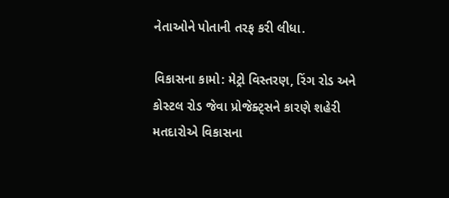નેતાઓને પોતાની તરફ કરી લીધા.

વિકાસના કામો: મેટ્રો વિસ્તરણ, રિંગ રોડ અને કોસ્ટલ રોડ જેવા પ્રોજેક્ટ્સને કારણે શહેરી મતદારોએ વિકાસના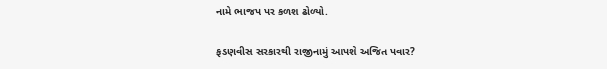નામે ભાજપ પર કળશ ઢોળ્યો.

ફડણવીસ સરકારથી રાજીનામું આપશે અજિત પવાર?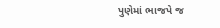પુણેમાં ભાજપે જ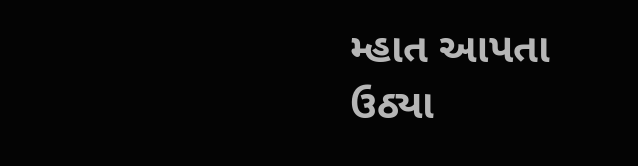મ્હાત આપતા ઉઠ્યા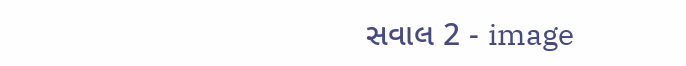સવાલ 2 - image